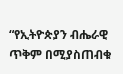“የኢትዮጵያን ብሔራዊ ጥቅም በሚያስጠብቁ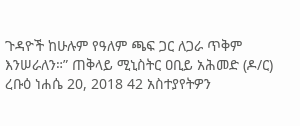ጉዳዮች ከሁሉም የዓለም ጫፍ ጋር ለጋራ ጥቅም እንሠራለን።” ጠቅላይ ሚኒስትር ዐቢይ አሕመድ (ዶ/ር) ረቡዕ ነሐሴ 20, 2018 42 አስተያየትዎን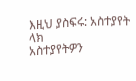እዚህ ያስፍሩ: አስተያየት ላክ
አስተያየትዎን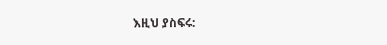እዚህ ያስፍሩ: